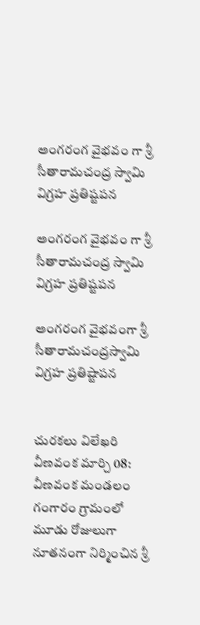అంగరంగ వైభవం గా శ్రీ సీతారామచంద్ర స్వామి విగ్రహ ప్రతిష్టపన

అంగరంగ వైభవం గా శ్రీ సీతారామచంద్ర స్వామి విగ్రహ ప్రతిష్టపన

అంగరంగ వైభవంగా శ్రీ సీతారామచంద్రస్వామి విగ్రహ ప్రతిష్టాపన


చురకలు విలేఖరి వీణవంక మార్చి 08:
వీణవంక మండలం గంగారం గ్రామంలో మూడు రోజులుగా   నూతనంగా నిర్మించిన శ్రీ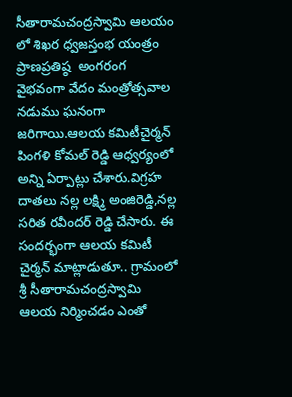సీతారామచంద్రస్వామి ఆలయం లో శిఖర ధ్వజస్తంభ యంత్రం ప్రాణప్రతిష్ఠ  అంగరంగ వైభవంగా వేదం మంత్రోత్సవాల నడుము ఘనంగా జరిగాయి.ఆలయ కమిటీచైర్మన్ పింగళి కోమల్ రెడ్డి ఆధ్వర్యంలో అన్ని ఏర్పాట్లు చేశారు.విగ్రహ దాతలు నల్ల లక్ష్మి అంజిరెడ్డి,నల్ల సరిత రవీందర్ రెడ్డి చేసారు. ఈ సందర్భంగా ఆలయ కమిటీ చైర్మన్ మాట్లాడుతూ.. గ్రామంలో శ్రీ సీతారామచంద్రస్వామి ఆలయ నిర్మించడం ఎంతో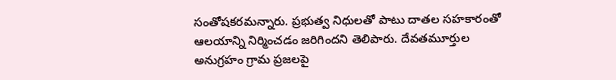సంతోషకరమన్నారు. ప్రభుత్వ నిధులతో పాటు దాతల సహకారంతో ఆలయాన్ని నిర్మించడం జరిగిందని తెలిపారు. దేవతమూర్తుల అనుగ్రహం గ్రామ ప్రజలపై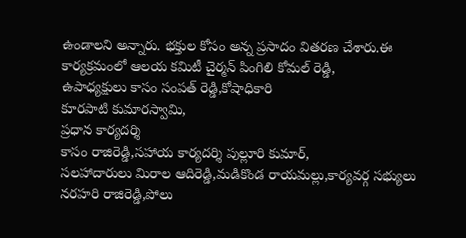ఉండాలని అన్నారు. భక్తుల కోసం అన్న ప్రసాదం వితరణ చేశారు.ఈ కార్యక్రమంలో ఆలయ కమిటీ చైర్మన్ పింగిలి కోమల్ రెడ్డి,
ఉపాధ్యక్షులు కాసం సంపత్ రెడ్డి,కోషాధికారి
కూరపాటి కుమారస్వామి,
ప్రధాన కార్యదర్శి
కాసం రాజిరెడ్డి,సహాయ కార్యదర్శి పుల్లూరి కుమార్,
సలహాదారులు మిరాల ఆదిరెడ్డి,మడికొండ రాయమల్లు,కార్యవర్గ సభ్యులు నరహరి రాజిరెడ్డి,పోలు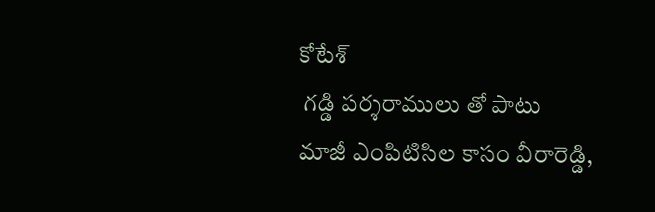కోటేశ్
 గడ్డి పర్శరాములు తో పాటు
మాజీ ఎంపిటిసిల కాసం వీరారెడ్డి,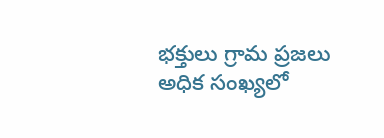భక్తులు గ్రామ ప్రజలు అధిక సంఖ్యలో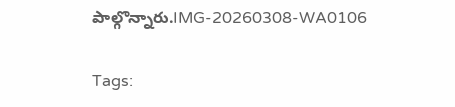పాల్గొన్నారు.IMG-20260308-WA0106

Tags: